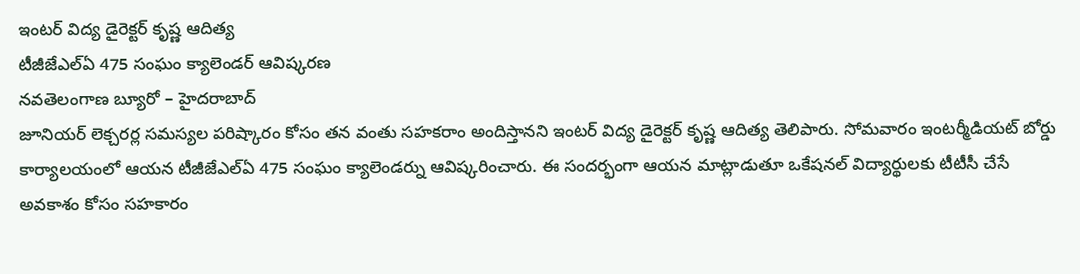ఇంటర్ విద్య డైరెక్టర్ కృష్ణ ఆదిత్య
టీజీజేఎల్ఏ 475 సంఘం క్యాలెండర్ ఆవిష్కరణ
నవతెలంగాణ బ్యూరో – హైదరాబాద్
జూనియర్ లెక్చరర్ల సమస్యల పరిష్కారం కోసం తన వంతు సహకరాం అందిస్తానని ఇంటర్ విద్య డైరెక్టర్ కృష్ణ ఆదిత్య తెలిపారు. సోమవారం ఇంటర్మీడియట్ బోర్డు కార్యాలయంలో ఆయన టీజీజేఎల్ఏ 475 సంఘం క్యాలెండర్ను ఆవిష్కరించారు. ఈ సందర్భంగా ఆయన మాట్లాడుతూ ఒకేషనల్ విద్యార్థులకు టీటీసీ చేసే అవకాశం కోసం సహకారం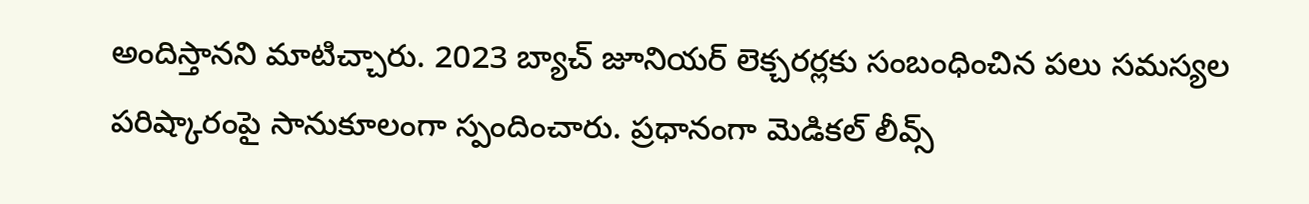అందిస్తానని మాటిచ్చారు. 2023 బ్యాచ్ జూనియర్ లెక్చరర్లకు సంబంధించిన పలు సమస్యల పరిష్కారంపై సానుకూలంగా స్పందించారు. ప్రధానంగా మెడికల్ లీవ్స్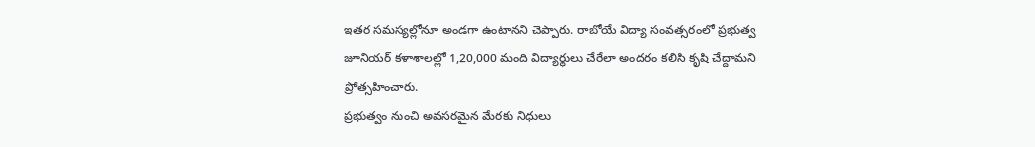ఇతర సమస్యల్లోనూ అండగా ఉంటానని చెప్పారు. రాబోయే విద్యా సంవత్సరంలో ప్రభుత్వ జూనియర్ కళాశాలల్లో 1,20,000 మంది విద్యార్థులు చేరేలా అందరం కలిసి కృషి చేద్దామని ప్రోత్సహించారు.
ప్రభుత్వం నుంచి అవసరమైన మేరకు నిధులు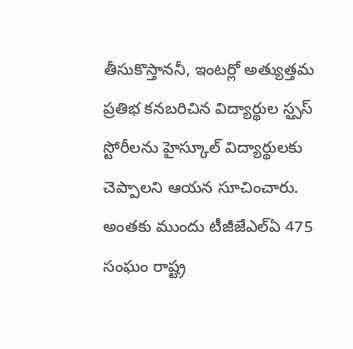తీసుకొస్తాననీ, ఇంటర్లో అత్యుత్తమ ప్రతిభ కనబరిచిన విద్యార్థుల స్సౖస్ స్టోరీలను హైస్కూల్ విద్యార్థులకు చెప్పాలని ఆయన సూచించారు. అంతకు ముందు టీజీజేఎల్ఏ 475 సంఘం రాష్ట్ర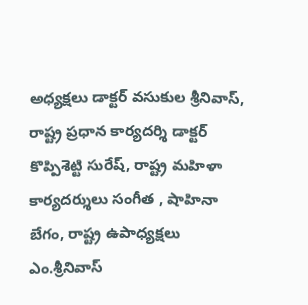అధ్యక్షలు డాక్టర్ వసుకుల శ్రీనివాస్, రాష్ట్ర ప్రధాన కార్యదర్శి డాక్టర్ కొప్పిశెట్టి సురేష్, రాష్ట్ర మహిళా కార్యదర్శులు సంగీత , షాహినా బేగం, రాష్ట్ర ఉపాధ్యక్షలు ఎం.శ్రీనివాస్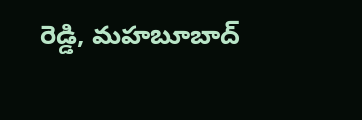రెడ్డి, మహబూబాద్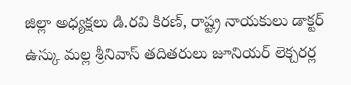జిల్లా అధ్యక్షలు డి.రవి కిరణ్, రాష్ట్ర నాయకులు డాక్టర్ ఉస్కు మల్ల శ్రీనివాస్ తదితరులు జూనియర్ లెక్చరర్ల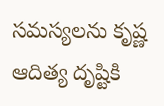సమస్యలను కృష్ణ ఆదిత్య దృష్టికి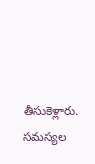తీసుకెళ్లారు.
సమస్యల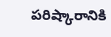పరిష్కారానికి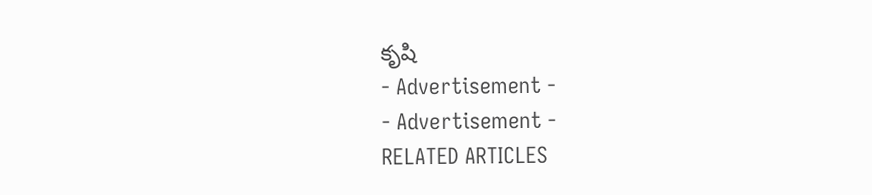కృషి
- Advertisement -
- Advertisement -
RELATED ARTICLES